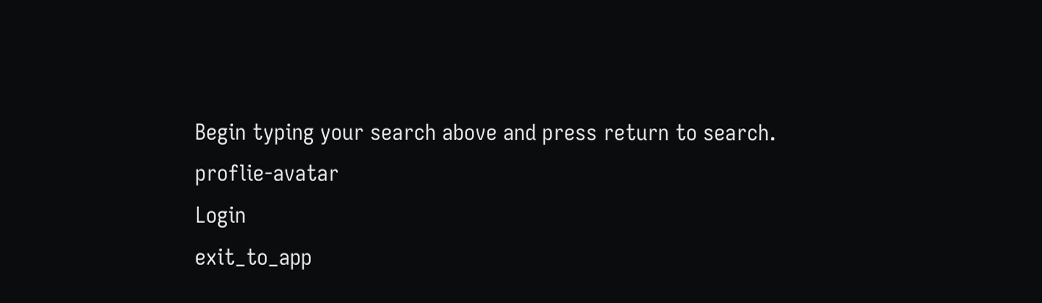Begin typing your search above and press return to search.
proflie-avatar
Login
exit_to_app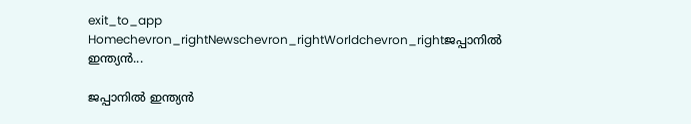exit_to_app
Homechevron_rightNewschevron_rightWorldchevron_rightജപ്പാനിൽ ഇന്ത്യൻ...

ജപ്പാനിൽ ഇന്ത്യൻ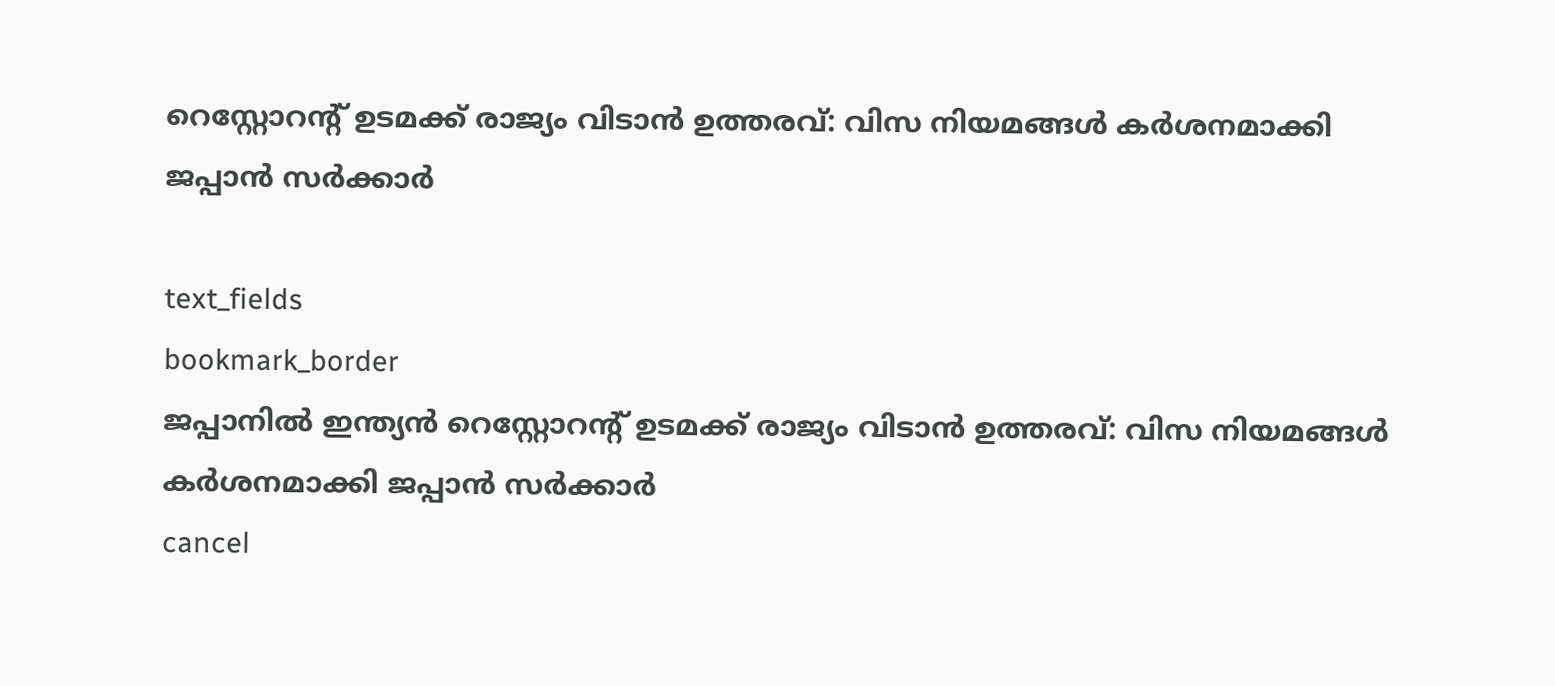റെസ്റ്റോറന്റ് ഉടമക്ക് രാജ്യം വിടാൻ ഉത്തരവ്: വിസ നിയമങ്ങൾ കർശനമാക്കി ജപ്പാൻ സർക്കാർ

text_fields
bookmark_border
ജപ്പാനിൽ ഇന്ത്യൻ റെസ്റ്റോറന്റ് ഉടമക്ക് രാജ്യം വിടാൻ ഉത്തരവ്: വിസ നിയമങ്ങൾ കർശനമാക്കി ജപ്പാൻ സർക്കാർ
cancel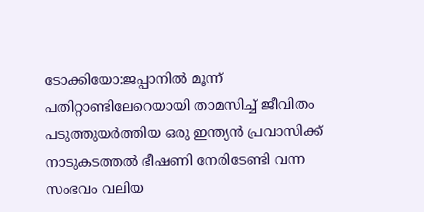ടോക്കിയോ:ജപ്പാനിൽ മൂന്ന് പതിറ്റാണ്ടിലേറെയായി താമസിച്ച് ജീവിതം പടുത്തുയർത്തിയ ഒരു ഇന്ത്യൻ പ്രവാസിക്ക് നാടുകടത്തൽ ഭീഷണി നേരിടേണ്ടി വന്ന സംഭവം വലിയ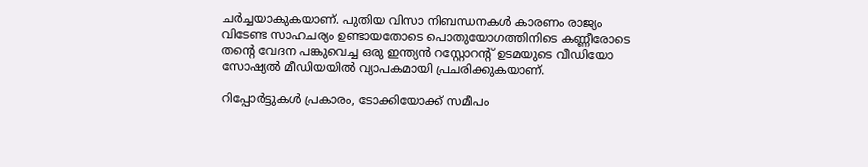ചര്‍ച്ചയാകുകയാണ്. പുതിയ വിസാ നിബന്ധനകൾ കാരണം രാജ്യം വിടേണ്ട സാഹചര്യം ഉണ്ടായതോടെ പൊതുയോഗത്തിനിടെ കണ്ണീരോടെ തന്റെ വേദന പങ്കുവെച്ച ഒരു ഇന്ത്യൻ റസ്റ്റോറന്റ് ഉടമയുടെ വീഡിയോ സോഷ്യൽ മീഡിയയിൽ വ്യാപകമായി പ്രചരിക്കുകയാണ്.

റിപ്പോർട്ടുകൾ പ്രകാരം, ടോക്കിയോക്ക് സമീപം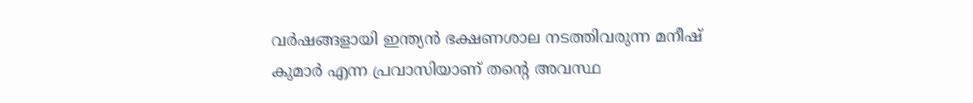വർഷങ്ങളായി ഇന്ത്യൻ ഭക്ഷണശാല നടത്തിവരുന്ന മനീഷ് കുമാർ എന്ന പ്രവാസിയാണ് തന്റെ അവസ്ഥ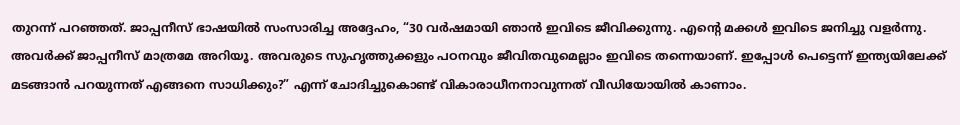തുറന്ന് പറഞ്ഞത്. ജാപ്പനീസ് ഭാഷയിൽ സംസാരിച്ച അദ്ദേഹം, “30 വർഷമായി ഞാൻ ഇവിടെ ജീവിക്കുന്നു. എന്റെ മക്കൾ ഇവിടെ ജനിച്ചു വളർന്നു. അവർക്ക് ജാപ്പനീസ് മാത്രമേ അറിയൂ. അവരുടെ സുഹൃത്തുക്കളും പഠനവും ജീവിതവുമെല്ലാം ഇവിടെ തന്നെയാണ്. ഇപ്പോൾ പെട്ടെന്ന് ഇന്ത്യയിലേക്ക് മടങ്ങാൻ പറയുന്നത് എങ്ങനെ സാധിക്കും?” എന്ന് ചോദിച്ചുകൊണ്ട് വികാരാധീനനാവുന്നത് വീഡിയോയിൽ കാണാം.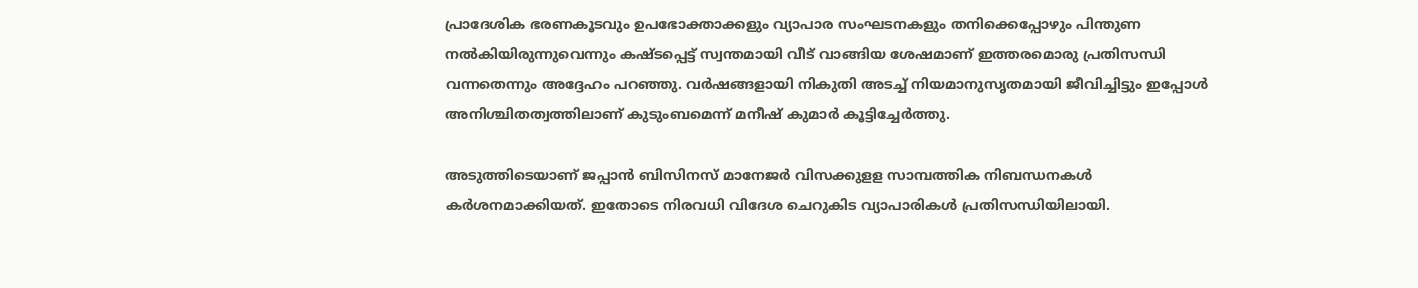പ്രാദേശിക ഭരണകൂടവും ഉപഭോക്താക്കളും വ്യാപാര സംഘടനകളും തനിക്കെപ്പോഴും പിന്തുണ നൽകിയിരുന്നുവെന്നും കഷ്ടപ്പെട്ട് സ്വന്തമായി വീട് വാങ്ങിയ ശേഷമാണ് ഇത്തരമൊരു പ്രതിസന്ധി വന്നതെന്നും അദ്ദേഹം പറഞ്ഞു. വർഷങ്ങളായി നികുതി അടച്ച് നിയമാനുസൃതമായി ജീവിച്ചിട്ടും ഇപ്പോൾ അനിശ്ചിതത്വത്തിലാണ് കുടുംബമെന്ന് മനീഷ് കുമാർ കൂട്ടിച്ചേർത്തു.

അടുത്തിടെയാണ് ജപ്പാൻ ബിസിനസ് മാനേജർ വിസക്കുളള സാമ്പത്തിക നിബന്ധനകൾ കർശനമാക്കിയത്. ഇതോടെ നിരവധി വിദേശ ചെറുകിട വ്യാപാരികൾ പ്രതിസന്ധിയിലായി.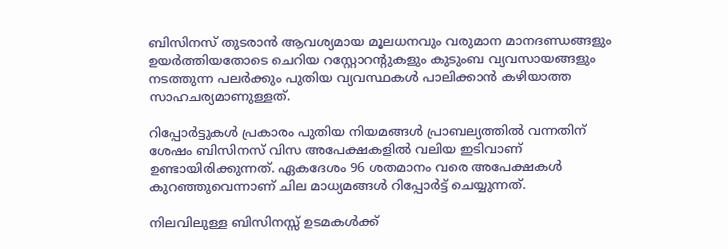ബിസിനസ് തുടരാൻ ആവശ്യമായ മൂലധനവും വരുമാന മാനദണ്ഡങ്ങളും ഉയർത്തിയതോടെ ചെറിയ റസ്റ്റോറന്റുകളും കുടുംബ വ്യവസായങ്ങളും നടത്തുന്ന പലർക്കും പുതിയ വ്യവസ്ഥകൾ പാലിക്കാൻ കഴിയാത്ത സാഹചര്യമാണുള്ളത്.

റിപ്പോർട്ടുകൾ പ്രകാരം പുതിയ നിയമങ്ങൾ പ്രാബല്യത്തിൽ വന്നതിന് ശേഷം ബിസിനസ് വിസ അപേക്ഷകളിൽ വലിയ ഇടിവാണ് ഉണ്ടായിരിക്കുന്നത്. ഏകദേശം 96 ശതമാനം വരെ അപേക്ഷകൾ കുറഞ്ഞുവെന്നാണ് ചില മാധ്യമങ്ങൾ റിപ്പോർട്ട് ചെയ്യുന്നത്.

നിലവിലുള്ള ബിസിനസ്സ് ഉടമകൾക്ക്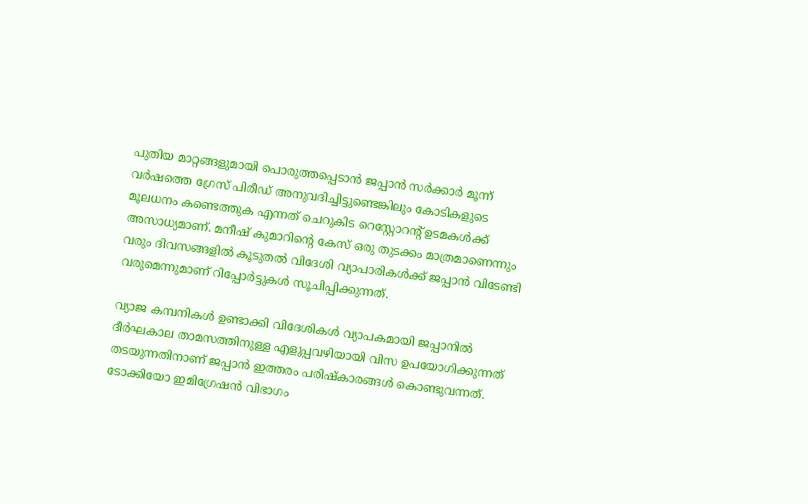പുതിയ മാറ്റങ്ങളുമായി പൊരുത്തപ്പെടാൻ ജപ്പാൻ സർക്കാർ മൂന്ന് വർഷത്തെ ഗ്രേസ് പിരീഡ് അനുവദിച്ചിട്ടുണ്ടെങ്കിലും കോടികളുടെ മൂലധനം കണ്ടെത്തുക എന്നത് ചെറുകിട റെസ്റ്റോറന്റ് ഉടമകൾക്ക് അസാധ്യമാണ്. മനീഷ് കുമാറിന്റെ കേസ് ഒരു തുടക്കം മാത്രമാണെന്നും വരും ദിവസങ്ങളിൽ കൂടുതൽ വിദേശി വ്യാപാരികൾക്ക് ജപ്പാൻ വിടേണ്ടി വരുമെന്നുമാണ് റിപ്പോർട്ടുകൾ സൂചിപ്പിക്കുന്നത്.

വ്യാജ കമ്പനികൾ ഉണ്ടാക്കി വിദേശികൾ വ്യാപകമായി ജപ്പാനിൽ ദീർഘകാല താമസത്തിനുള്ള എളുപ്പവഴിയായി വിസ ഉപയോഗിക്കുന്നത് തടയുന്നതിനാണ് ജപ്പാൻ ഇത്തരം പരിഷ്കാരങ്ങൾ കൊണ്ടുവന്നത്. ടോക്കിയോ ഇമിഗ്രേഷൻ വിഭാഗം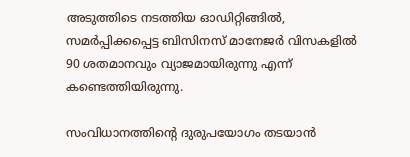അടുത്തിടെ നടത്തിയ ഓഡിറ്റിങ്ങിൽ, സമർപ്പിക്കപ്പെട്ട ബിസിനസ് മാനേജർ വിസകളിൽ 90 ശതമാനവും വ്യാജമായിരുന്നു എന്ന് കണ്ടെത്തിയിരുന്നു.

സംവിധാനത്തിന്റെ ദുരുപയോഗം തടയാൻ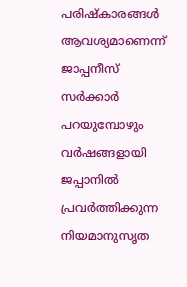പരിഷ്കാരങ്ങൾ ആവശ്യമാണെന്ന് ജാപ്പനീസ് സർക്കാർ പറയുമ്പോഴും വർഷങ്ങളായി ജപ്പാനിൽ പ്രവർത്തിക്കുന്ന നിയമാനുസൃത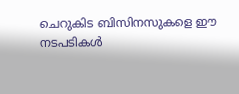ചെറുകിട ബിസിനസുകളെ ഈ നടപടികൾ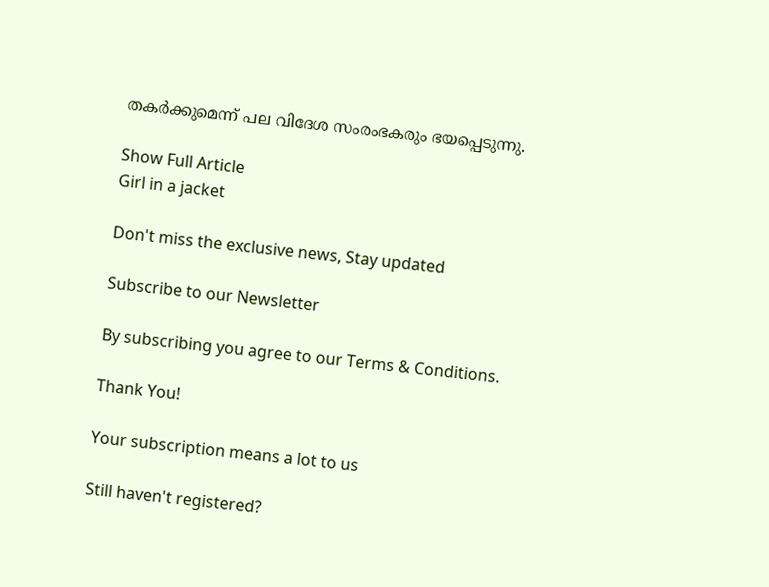തകർക്കുമെന്ന് പല വിദേശ സംരംഭകരും ഭയപ്പെടുന്നു.

Show Full Article
Girl in a jacket

Don't miss the exclusive news, Stay updated

Subscribe to our Newsletter

By subscribing you agree to our Terms & Conditions.

Thank You!

Your subscription means a lot to us

Still haven't registered?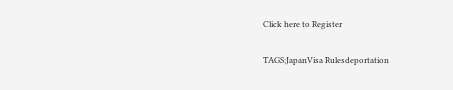Click here to Register

TAGS:JapanVisa Rulesdeportation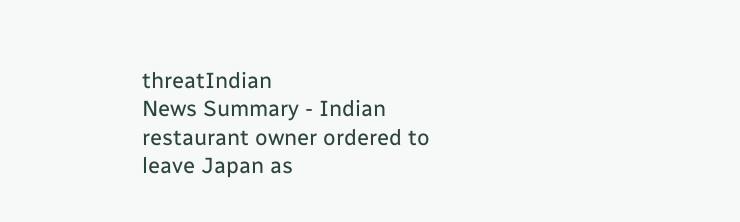threatIndian
News Summary - Indian restaurant owner ordered to leave Japan as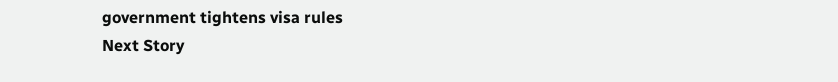government tightens visa rules
Next Story